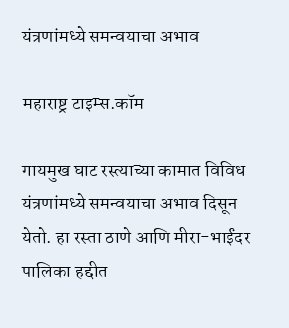यंत्रणांमध्ये समन्वयाचा अभाव

महाराष्ट्र टाइम्स.कॉम

गायमुख घाट रस्त्याच्या कामात विविध यंत्रणांमध्ये समन्वयाचा अभाव दिसून येतो. हा रस्ता ठाणे आणि मीरा-भाईंदर पालिका हद्दीत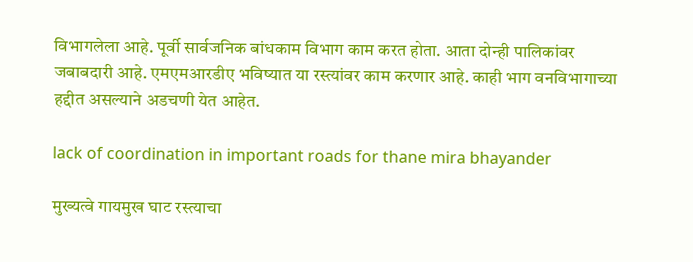विभागलेला आहे. पूर्वी सार्वजनिक बांधकाम विभाग काम करत होता. आता दोन्ही पालिकांवर जबाबदारी आहे. एमएमआरडीए भविष्यात या रस्त्यांवर काम करणार आहे. काही भाग वनविभागाच्या हद्दीत असल्याने अडचणी येत आहेत.

lack of coordination in important roads for thane mira bhayander

मुख्यत्वे गायमुख घाट रस्त्याचा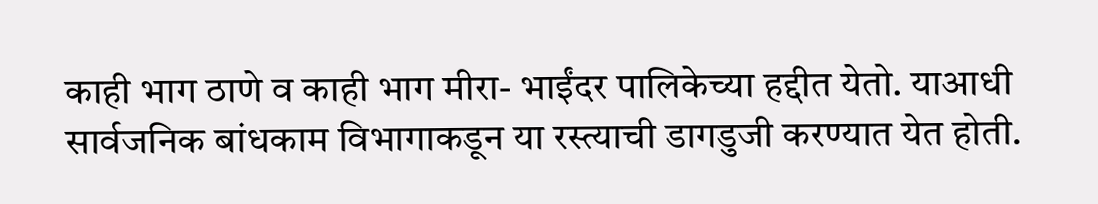काही भाग ठाणे व काही भाग मीरा- भाईंदर पालिकेच्या हद्दीत येतो. याआधी सार्वजनिक बांधकाम विभागाकडून या रस्त्याची डागडुजी करण्यात येत होती.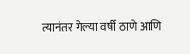त्यानंतर गेल्या वर्षी ठाणे आणि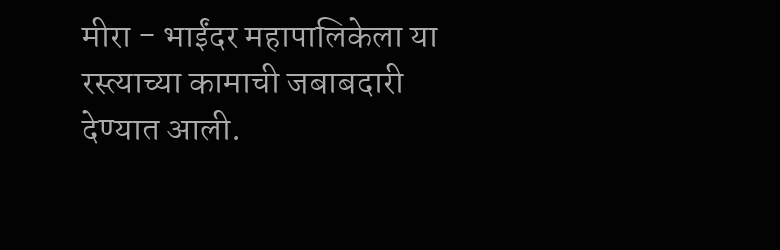मीरा - भाईंदर महापालिकेला या रस्त्याच्या कामाची जबाबदारी देण्यात आली.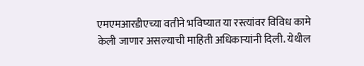एमएमआरडीएच्या वतीने भविष्यात या रस्त्यांवर विविध कामे केली जाणार असल्याची माहिती अधिकाऱ्यांनी दिली. येथील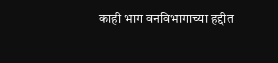काही भाग वनविभागाच्या हद्दीत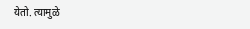येतो. त्यामुळे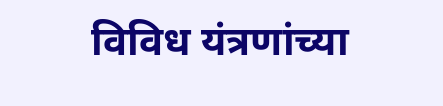विविध यंत्रणांच्या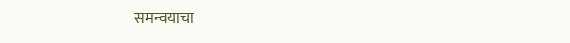समन्वयाचा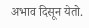अभाव दिसून येतो.